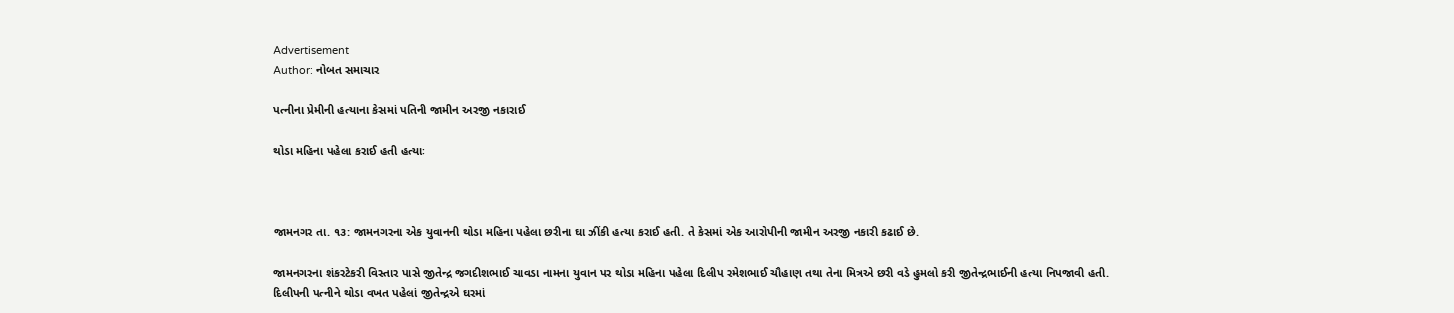Advertisement
Author: નોબત સમાચાર

પત્નીના પ્રેમીની હત્યાના કેસમાં પતિની જામીન અરજી નકારાઈ

થોડા મહિના પહેલા કરાઈ હતી હત્યાઃ



જામનગર તા. ૧૩: જામનગરના એક યુવાનની થોડા મહિના પહેલા છરીના ઘા ઝીંકી હત્યા કરાઈ હતી. તે કેસમાં એક આરોપીની જામીન અરજી નકારી કઢાઈ છે.

જામનગરના શંકરટેકરી વિસ્તાર પાસે જીતેન્દ્ર જગદીશભાઈ ચાવડા નામના યુવાન પર થોડા મહિના પહેલા દિલીપ રમેશભાઈ ચૌહાણ તથા તેના મિત્રએ છરી વડે હુમલો કરી જીતેન્દ્રભાઈની હત્યા નિપજાવી હતી. દિલીપની પત્નીને થોડા વખત પહેલાં જીતેન્દ્રએ ઘરમાં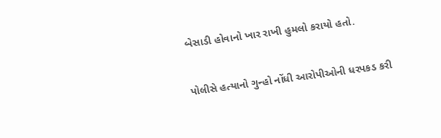બેસાડી હોવાનો ખાર રાખી હુમલો કરાયો હતો.

પોલીસે હત્યાનો ગુન્હો નોંધી આરોપીઓની ધરપકડ કરી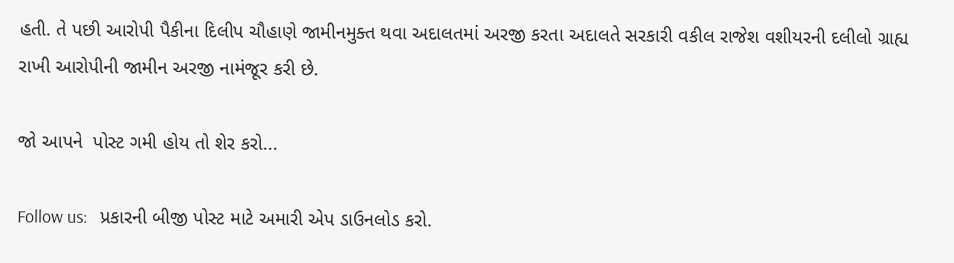હતી. તે પછી આરોપી પૈકીના દિલીપ ચૌહાણે જામીનમુક્ત થવા અદાલતમાં અરજી કરતા અદાલતે સરકારી વકીલ રાજેશ વશીયરની દલીલો ગ્રાહ્ય રાખી આરોપીની જામીન અરજી નામંજૂર કરી છે.

જો આપને  પોસ્ટ ગમી હોય તો શેર કરો...

Follow us:   પ્રકારની બીજી પોસ્ટ માટે અમારી એપ ડાઉનલોડ કરો.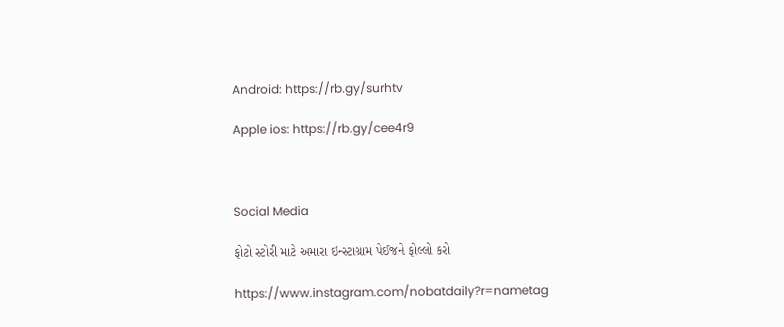Android: https://rb.gy/surhtv

Apple ios: https://rb.gy/cee4r9



Social Media

ફોટો સ્ટોરી માટે અમારા ઇન્સ્ટાગ્રામ પેઈજને ફોલ્લો કરો

https://www.instagram.com/nobatdaily?r=nametag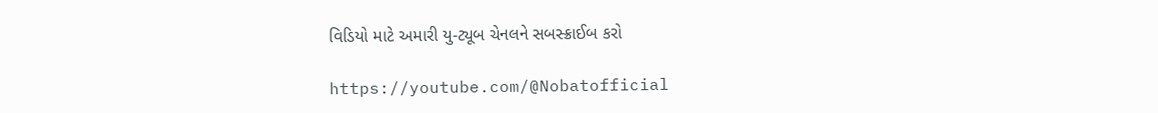વિડિયો માટે અમારી યુ-ટ્યૂબ ચેનલને સબસ્ક્રાઈબ કરો

https://youtube.com/@Nobatofficial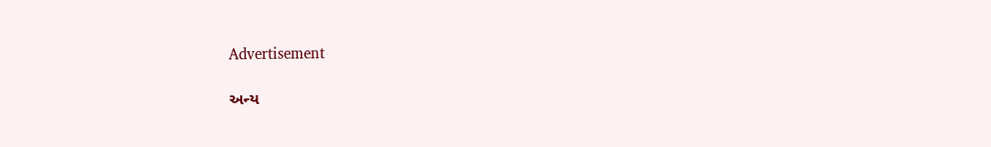Advertisement

અન્ય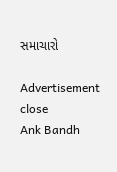સમાચારો

Advertisement
close
Ank Bandh